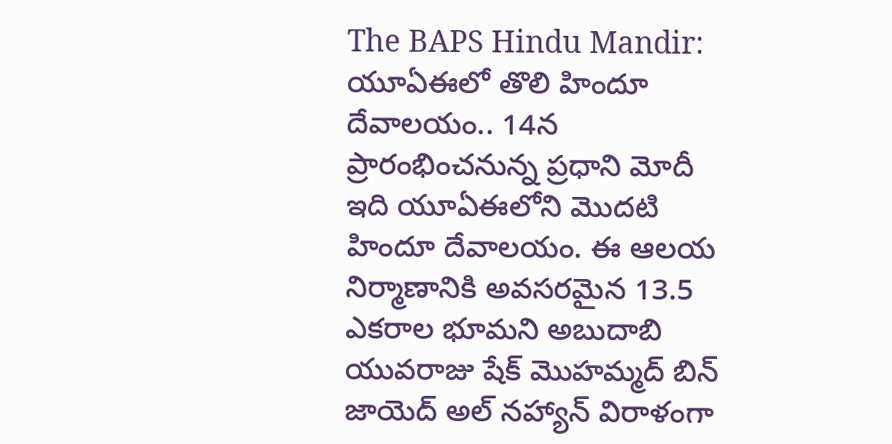The BAPS Hindu Mandir: యూఏఈలో తొలి హిందూ దేవాలయం.. 14న ప్రారంభించనున్న ప్రధాని మోదీ
ఇది యూఏఈలోని మొదటి హిందూ దేవాలయం. ఈ ఆలయ నిర్మాణానికి అవసరమైన 13.5 ఎకరాల భూమని అబుదాబి యువరాజు షేక్ మొహమ్మద్ బిన్ జాయెద్ అల్ నహ్యాన్ విరాళంగా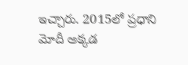ఇచ్చారు. 2015లో ప్రధాని మోదీ అక్కడ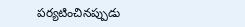పర్యటించినప్పుడు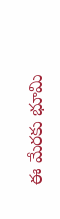ఈ మేరకు భూమి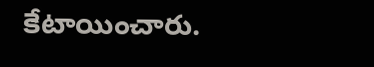కేటాయించారు.